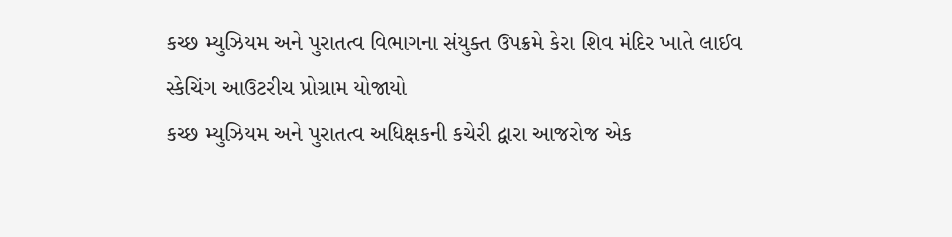કચ્છ મ્યુઝિયમ અને પુરાતત્વ વિભાગના સંયુક્ત ઉપક્રમે કેરા શિવ મંદિર ખાતે લાઈવ સ્કેચિંગ આઉટરીચ પ્રોગ્રામ યોજાયો
કચ્છ મ્યુઝિયમ અને પુરાતત્વ અધિક્ષકની કચેરી દ્વારા આજરોજ એક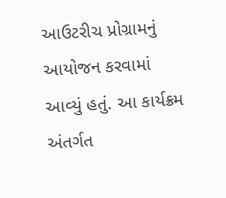આઉટરીચ પ્રોગ્રામનું આયોજન કરવામાં આવ્યું હતું. આ કાર્યક્રમ અંતર્ગત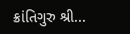ક્રાંતિગુરુ શ્રી...